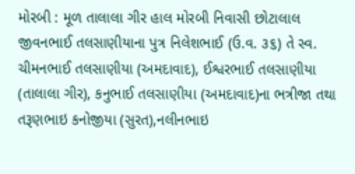મોરબી : મૂળ તાલાલા ગીર હાલ મોરબી નિવાસી છોટાલાલ જીવનભાઈ તલસાણીયાના પુત્ર નિલેશભાઈ (ઉ.વ. ૩૬) તે સ્વ. ચીમનભાઈ તલસાણીયા (અમદાવાદ), ઈશ્વરભાઈ તલસાણીયા (તાલાલા ગીર), કનુભાઈ તલસાણીયા (અમદાવાદ)ના ભત્રીજા તથા તરૂણભાઇ કનોજીયા (સુરત),નલીનભાઇ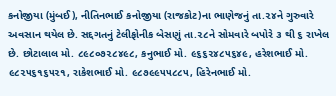કનોજીયા (મુંબઈ), નીતિનભાઈ કનોજીયા (રાજકોટ)ના ભાણેજનું તા.૨૪ને ગુરુવારે અવસાન થયેલ છે. સદ્દગતનું ટેલીફોનીક બેસણું તા.૨૮ને સોમવારે બપોરે ૩ થી ૬ રાખેલ છે. છોટાલાલ મો. ૮૯૮૦૭૨૮૪૯૮, કનુભાઈ મો. ૯૬૬૨૪૮૫૬૪૯, હરેશભાઈ મો. ૯૮૨૫૬૧૬૫૨૧, રાકેશભાઈ મો. ૯૮૭૯૯૫૫૮૮૫, હિરેનભાઈ મો.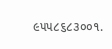૯૫૫૮૬૮૩૦૦૧.